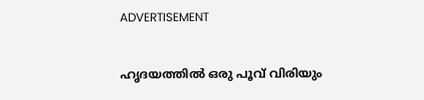ADVERTISEMENT

ഹൃദയത്തിൽ ഒരു പൂവ് വിരിയും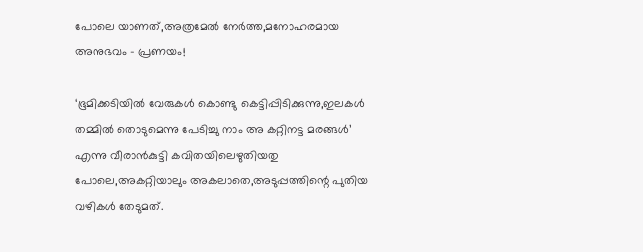പോലെ യാണത്,അത്രമേൽ നേർത്ത,മനോഹരമായ അനുഭവം – പ്രണയം!

‘ഭൂമിക്കടിയിൽ വേരുകൾ കൊണ്ടു കെട്ടിപ്പിടിക്കുന്നു,ഇലകൾ തമ്മിൽ തൊടുമെന്നു പേടിച്ചു നാം അ കറ്റിനട്ട മരങ്ങൾ’ എന്നു വീരാൻകുട്ടി കവിതയിലെഴുതിയതു പോലെ,അകറ്റിയാലും അകലാതെ,അടുപ്പത്തിന്റെ പുതിയ വഴികൾ തേടുമത്.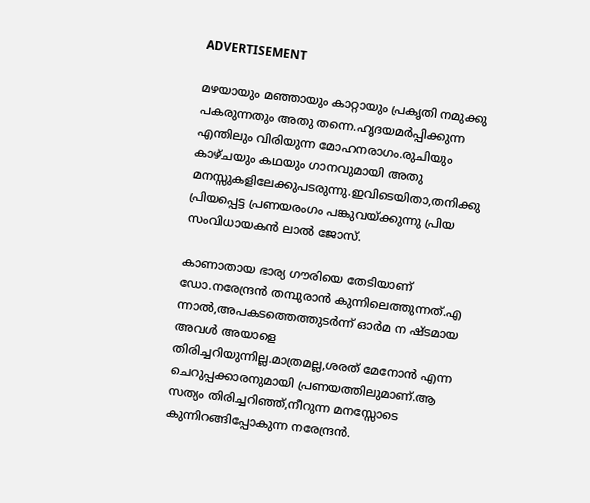ADVERTISEMENT

മഴയായും മഞ്ഞായും കാറ്റായും പ്രകൃതി നമുക്കു പകരുന്നതും അതു തന്നെ.ഹൃദയമർപ്പിക്കുന്ന എന്തിലും വിരിയുന്ന മോഹനരാഗം.രുചിയും കാഴ്ചയും കഥയും ഗാനവുമായി അതു മനസ്സുകളിലേക്കുപടരുന്നു.ഇവിടെയിതാ,തനിക്കു പ്രിയപ്പെട്ട പ്രണയരംഗം പങ്കുവയ്ക്കുന്നു പ്രിയ സംവിധായകൻ‌ ലാൽ ജോസ്.

കാണാതായ ഭാര്യ ഗൗരിയെ തേടിയാണ് ഡോ.നരേന്ദ്രന്‍ തമ്പുരാൻ കുന്നിലെത്തുന്നത്.എ ന്നാൽ,അപകടത്തെത്തുടർന്ന് ഓർമ ന ഷ്‍‍ടമായ അവൾ അയാളെ തിരിച്ചറിയുന്നില്ല.മാത്രമല്ല,ശരത് മേനോൻ എന്ന ചെറുപ്പക്കാരനുമായി പ്രണയത്തിലുമാണ്.ആ സത്യം തിരിച്ചറിഞ്ഞ്,നീറുന്ന മനസ്സോടെ കുന്നിറങ്ങിപ്പോകുന്ന നരേന്ദ്രന്‍.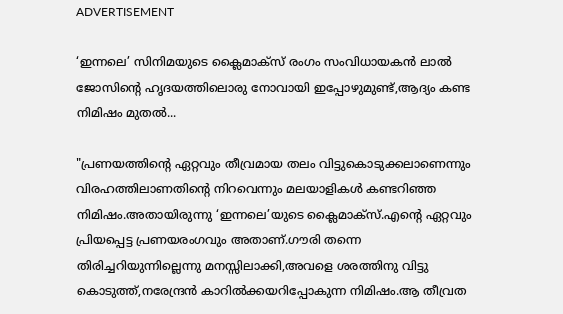ADVERTISEMENT

‘ഇന്നലെ’ സിനിമയുടെ ക്ലൈമാക്സ് രംഗം സംവിധായകൻ ലാൽ ജോസിന്റെ ഹൃദയത്തിലൊരു നോവായി ഇപ്പോഴുമുണ്ട്,ആദ്യം കണ്ട നിമിഷം മുതൽ...

"പ്രണയത്തിന്റെ ഏറ്റവും തീവ്രമായ തലം വിട്ടുകൊടുക്കലാണെന്നും വിരഹത്തിലാണതിന്റെ നിറവെന്നും മലയാളികൾ കണ്ടറിഞ്ഞ നിമിഷം.അതായിരുന്നു ‘ഇന്നലെ’യുടെ ക്ലൈമാക്സ്.എന്റെ ഏറ്റവും പ്രിയപ്പെട്ട പ്രണയരംഗവും അതാണ്.ഗൗരി തന്നെ തിരിച്ചറിയുന്നില്ലെന്നു മനസ്സിലാക്കി,അവളെ ശരത്തിനു വിട്ടു കൊടുത്ത്,നരേന്ദ്രൻ കാറിൽക്കയറിപ്പോകുന്ന നിമിഷം.ആ തീവ്രത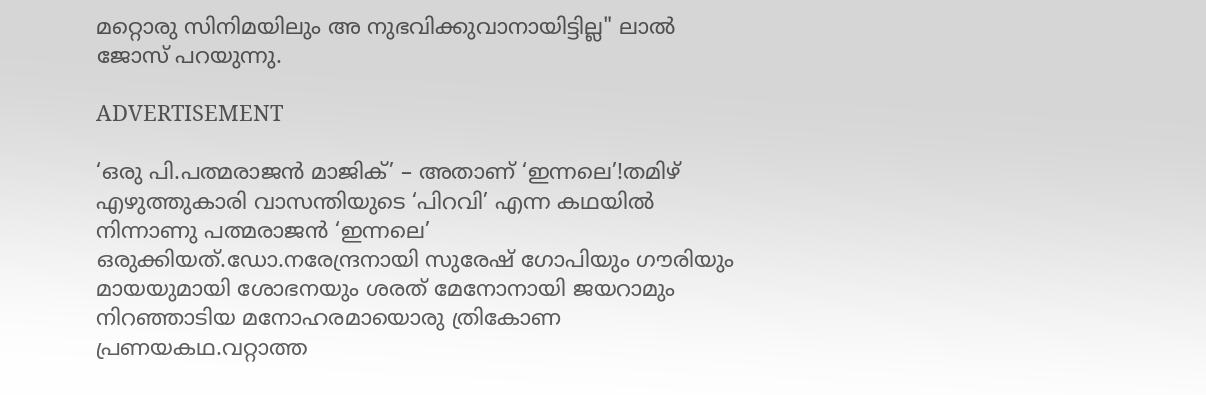മറ്റൊരു സിനിമയിലും അ നുഭവിക്കുവാനായിട്ടില്ല" ലാൽ ജോസ് പറയുന്നു.

ADVERTISEMENT

‘ഒരു പി.പത്മരാജൻ മാജിക്’ – അതാണ് ‘ഇന്നലെ’!തമിഴ് എഴുത്തുകാരി വാസന്തിയുടെ ‘പിറവി’ എന്ന കഥയിൽ നിന്നാണു പത്മരാജൻ ‘ഇന്നലെ’ ഒരുക്കിയത്.ഡോ.നരേന്ദ്രനായി സുരേഷ് ഗോപിയും ഗൗരിയും മായയുമായി ശോഭനയും ശരത് മേനോനായി ജയറാമും നിറഞ്ഞാടിയ മനോഹരമായൊരു ത്രികോണ പ്രണയകഥ.വറ്റാത്ത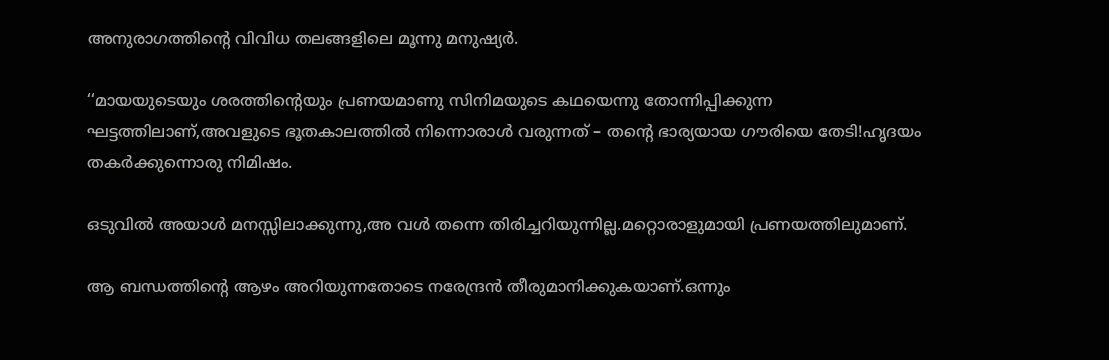അനുരാഗത്തിന്റെ വിവിധ തലങ്ങളിലെ മൂന്നു മനുഷ്യർ.

‘‘മായയുടെയും ശരത്തിന്റെയും പ്രണയമാണു സിനിമയുടെ കഥയെന്നു തോന്നിപ്പിക്കുന്ന ഘട്ടത്തിലാണ്,അവളുടെ ഭൂതകാലത്തിൽ നിന്നൊരാൾ വരുന്നത് – തന്റെ ഭാര്യയായ ഗൗരിയെ തേടി!ഹൃദയം തകർക്കുന്നൊരു നിമിഷം.

ഒടുവിൽ അയാൾ മനസ്സിലാക്കുന്നു,അ വൾ തന്നെ തിരിച്ചറിയുന്നില്ല.മറ്റൊരാളുമായി പ്രണയത്തിലുമാണ്.

ആ ബന്ധത്തിന്റെ ആഴം അറിയുന്നതോടെ നരേന്ദ്രന്‍ തീരുമാനിക്കുകയാണ്.ഒന്നും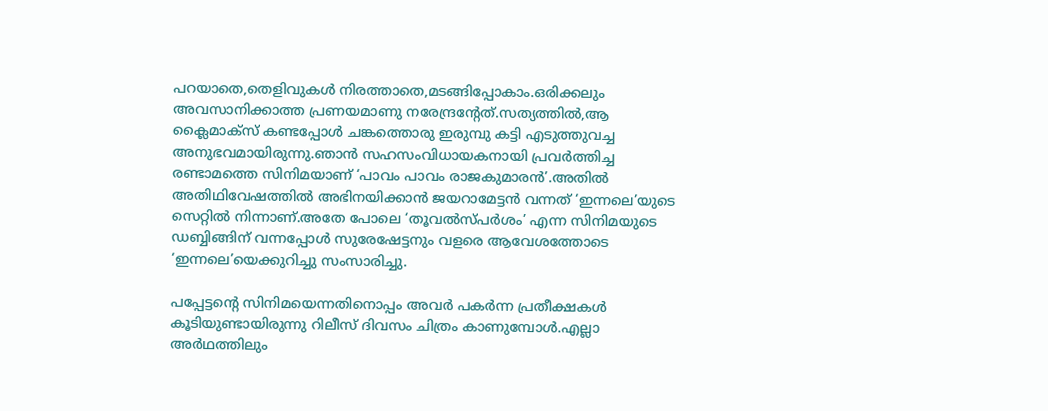പറയാതെ,തെളിവുകൾ നിരത്താതെ,മടങ്ങിപ്പോകാം.ഒരിക്കലും അവസാനിക്കാത്ത പ്രണയമാണു നരേന്ദ്രന്റേത്.സത്യത്തിൽ,ആ ക്ലൈമാക്സ് കണ്ടപ്പോൾ ചങ്കത്തൊരു ഇരുമ്പു കട്ടി എടുത്തുവച്ച അനുഭവമായിരുന്നു.ഞാൻ സഹസംവിധായകനായി പ്രവർത്തിച്ച രണ്ടാമത്തെ സിനിമയാണ് ‘പാവം പാവം രാജകുമാരൻ’.അതിൽ അതിഥിവേഷത്തിൽ അഭിനയിക്കാൻ ജയറാമേട്ടൻ വന്നത് ‘ഇന്നലെ’യുടെ സെറ്റിൽ നിന്നാണ്.അതേ പോലെ ‘തൂവൽസ്പർശം’ എന്ന സിനിമയു‍‍ടെ ഡബ്ബിങ്ങിന് വന്നപ്പോൾ സുരേഷേട്ടനും വളരെ ആവേശത്തോടെ ‘ഇന്നലെ’യെക്കുറിച്ചു സംസാരിച്ചു.

പപ്പേട്ടന്റെ സിനിമയെന്നതിനൊപ്പം അവർ പകർന്ന പ്രതീക്ഷകൾ കൂടിയുണ്ടായിരുന്നു റിലീസ് ദിവസം ചിത്രം കാണുമ്പോൾ.എല്ലാ അർഥത്തിലും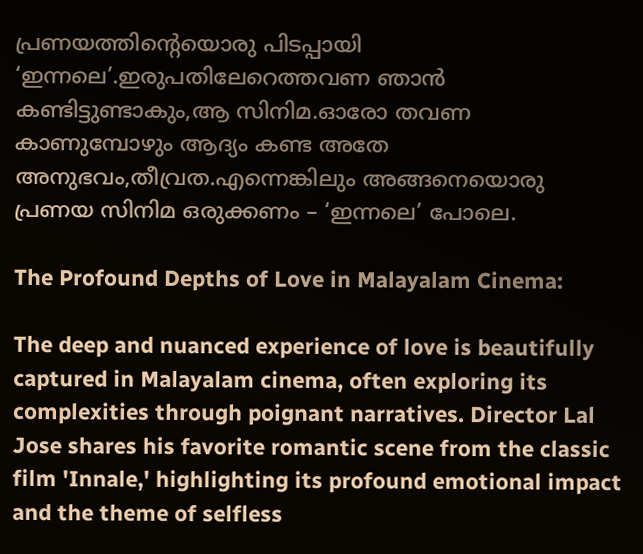പ്രണയത്തിന്റെയൊരു പിടപ്പായി ‘ഇന്നലെ’.ഇരുപതിലേറെത്തവണ ഞാൻ കണ്ടിട്ടുണ്ടാകും,ആ സിനിമ.ഓരോ തവണ കാണുമ്പോഴും ആദ്യം കണ്ട അതേ അനുഭവം,തീവ്രത.എന്നെങ്കിലും അങ്ങനെയൊരു പ്രണയ സിനിമ ഒരുക്കണം – ‘ഇന്നലെ’ പോലെ.

The Profound Depths of Love in Malayalam Cinema:

The deep and nuanced experience of love is beautifully captured in Malayalam cinema, often exploring its complexities through poignant narratives. Director Lal Jose shares his favorite romantic scene from the classic film 'Innale,' highlighting its profound emotional impact and the theme of selfless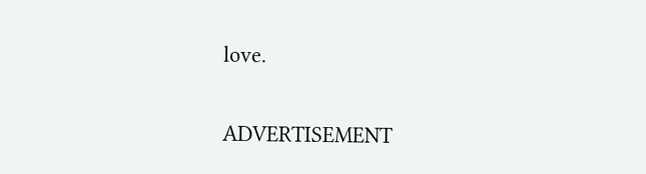love.

ADVERTISEMENT